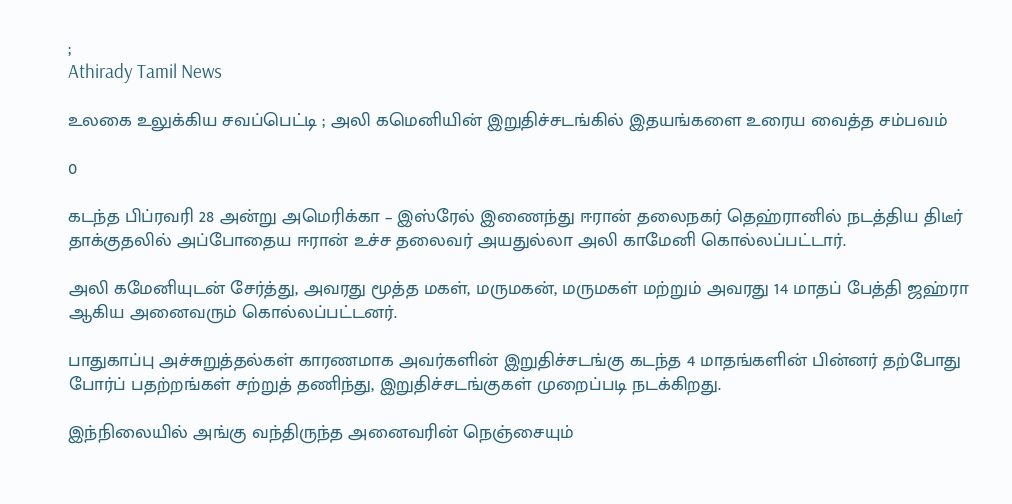;
Athirady Tamil News

உலகை உலுக்கிய சவப்பெட்டி ; அலி கமெனியின் இறுதிச்சடங்கில் இதயங்களை உரைய வைத்த சம்பவம்

0

கடந்த பிப்ரவரி 28 அன்று அமெரிக்கா – இஸ்ரேல் இணைந்து ஈரான் தலைநகர் தெஹ்ரானில் நடத்திய திடீர் தாக்குதலில் அப்போதைய ஈரான் உச்ச தலைவர் அயதுல்லா அலி காமேனி கொல்லப்பட்டார்.

அலி கமேனியுடன் சேர்த்து, அவரது மூத்த மகள், மருமகன், மருமகள் மற்றும் அவரது 14 மாதப் பேத்தி ஜஹ்ரா ஆகிய அனைவரும் கொல்லப்பட்டனர்.

பாதுகாப்பு அச்சுறுத்தல்கள் காரணமாக அவர்களின் இறுதிச்சடங்கு கடந்த 4 மாதங்களின் பின்னர் தற்போது போர்ப் பதற்றங்கள் சற்றுத் தணிந்து, இறுதிச்சடங்குகள் முறைப்படி நடக்கிறது.

இந்நிலையில் அங்கு வந்திருந்த அனைவரின் நெஞ்சையும்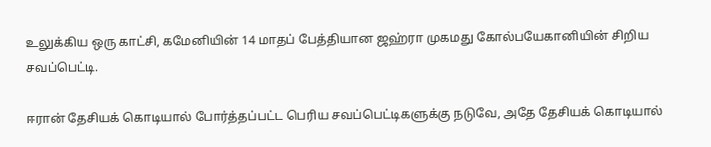உலுக்கிய ஒரு காட்சி, கமேனியின் 14 மாதப் பேத்தியான ஜஹ்ரா முகமது கோல்பயேகானியின் சிறிய சவப்பெட்டி.

ஈரான் தேசியக் கொடியால் போர்த்தப்பட்ட பெரிய சவப்பெட்டிகளுக்கு நடுவே, அதே தேசியக் கொடியால்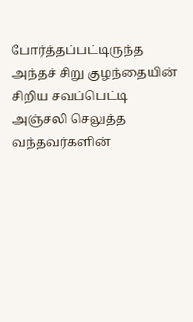போர்த்தப்பட்டிருந்த அந்தச் சிறு குழந்தையின் சிறிய சவப்பெட்டி அஞ்சலி செலுத்த வந்தவர்களின்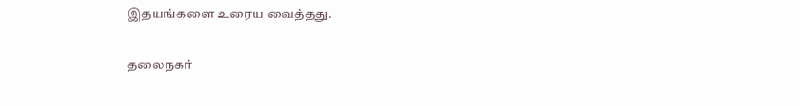இதயங்களை உரைய வைத்தது.

தலைநகர்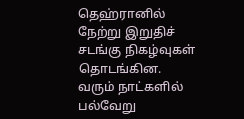தெஹ்ரானில் நேற்று இறுதிச் சடங்கு நிகழ்வுகள் தொடங்கின. வரும் நாட்களில் பல்வேறு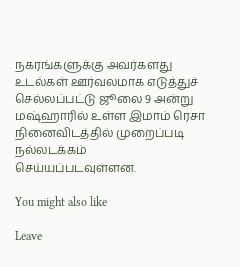நகரங்களுக்கு அவர்களது உடல்கள் ஊர்வலமாக எடுத்துச் செல்லப்பட்டு ஜூலை 9 அன்று மஷ்ஹாரில் உள்ள இமாம் ரெசா நினைவிடத்தில் முறைப்படி நல்லடக்கம் செய்யப்படவுள்ளன.

You might also like

Leave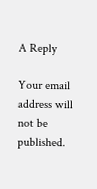A Reply

Your email address will not be published.